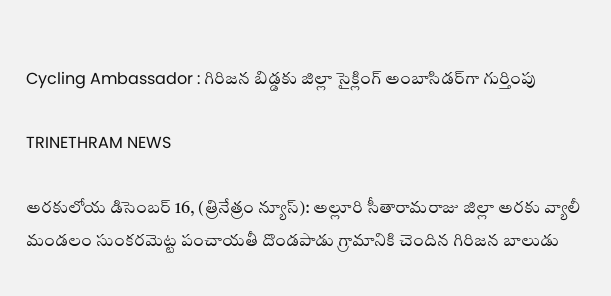Cycling Ambassador : గిరిజన బిడ్డకు జిల్లా సైక్లింగ్ అంబాసిడర్‌గా గుర్తింపు

TRINETHRAM NEWS

అరకులోయ డిసెంబర్ 16, (త్రినేత్రం న్యూస్): అల్లూరి సీతారామరాజు జిల్లా అరకు వ్యాలీ మండలం సుంకరమెట్ట పంచాయతీ దొండపాడు గ్రామానికి చెందిన గిరిజన బాలుడు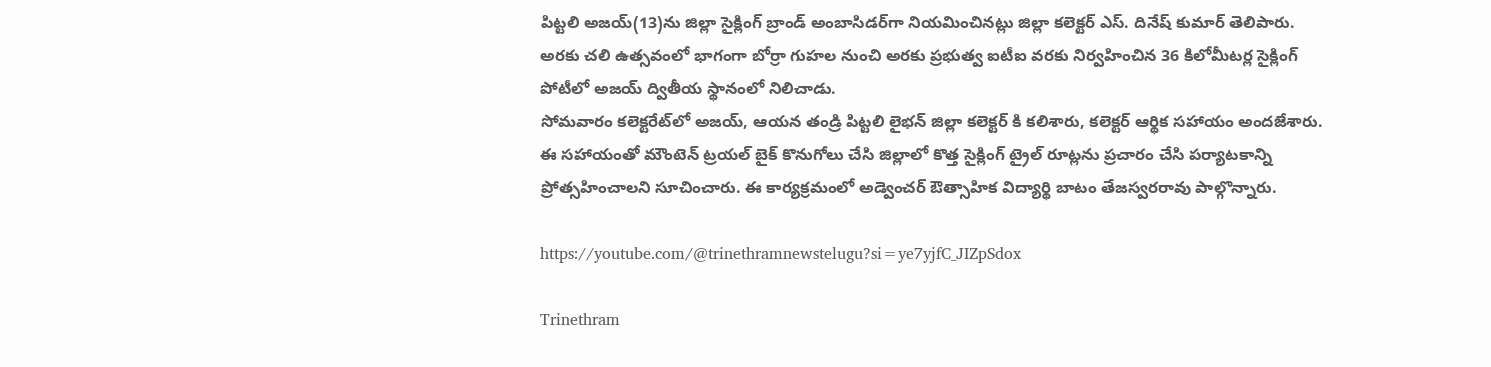పిట్టలి అజయ్‌(13)ను జిల్లా సైక్లింగ్ బ్రాండ్ అంబాసిడర్‌గా నియమించినట్లు జిల్లా కలెక్టర్ ఎస్. దినేష్ కుమార్ తెలిపారు. అరకు చలి ఉత్సవంలో భాగంగా బోర్రా గుహల నుంచి అరకు ప్రభుత్వ ఐటీఐ వరకు నిర్వహించిన 36 కిలోమీటర్ల సైక్లింగ్ పోటీలో అజయ్ ద్వితీయ స్థానంలో నిలిచాడు.
సోమవారం కలెక్టరేట్‌లో అజయ్, ఆయన తండ్రి పిట్టలి లైభన్‌ జిల్లా కలెక్టర్ కి కలిశారు, కలెక్టర్ ఆర్థిక సహాయం అందజేశారు. ఈ సహాయంతో మౌంటెన్ ట్రయల్ బైక్ కొనుగోలు చేసి జిల్లాలో కొత్త సైక్లింగ్ ట్రైల్ రూట్లను ప్రచారం చేసి పర్యాటకాన్ని ప్రోత్సహించాలని సూచించారు. ఈ కార్యక్రమంలో అడ్వెంచర్ ఔత్సాహిక విద్యార్థి బాటం తేజస్వరరావు పాల్గొన్నారు.

https://youtube.com/@trinethramnewstelugu?si=ye7yjfC_JIZpSdox

Trinethram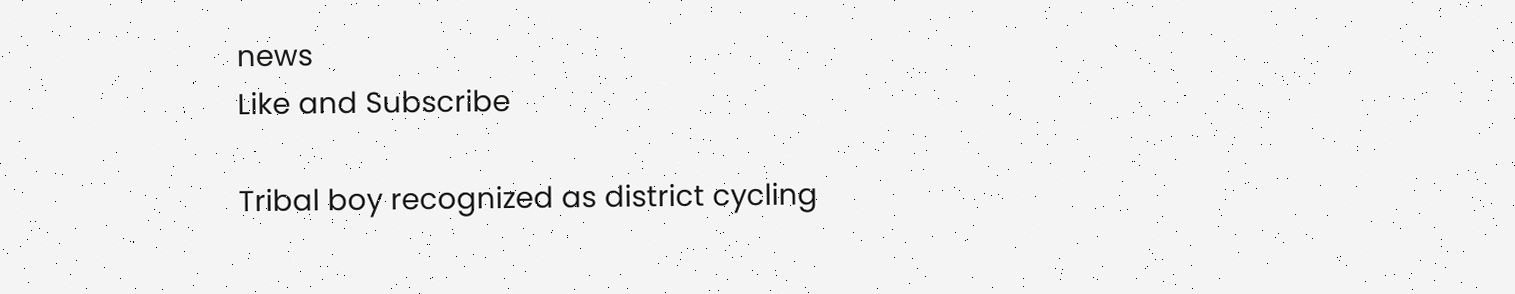news
Like and Subscribe

Tribal boy recognized as district cycling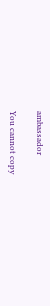ambassador

You cannot copy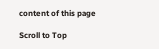content of this page

Scroll to Top